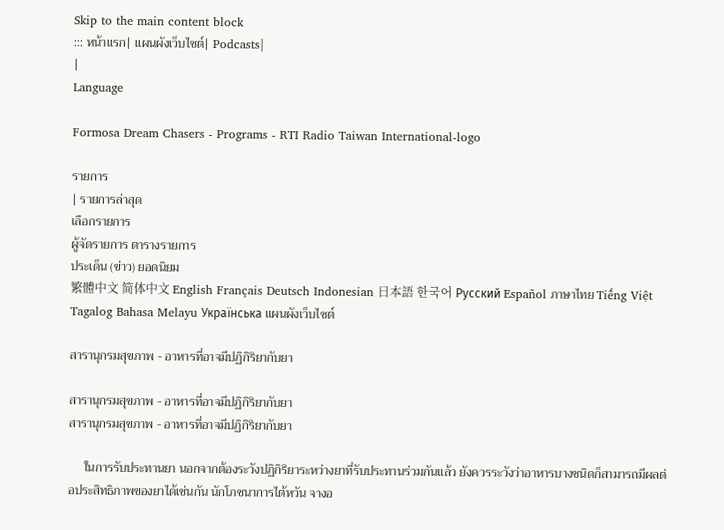Skip to the main content block
::: หน้าแรก| แผนผังเว็บไซต์| Podcasts|
|
Language

Formosa Dream Chasers - Programs - RTI Radio Taiwan International-logo

รายการ
| รายการล่าสุด
เลือกรายการ
ผู้จัดรายการ ตารางรายการ
ประเด็น (ข่าว) ยอดนิยม
繁體中文 简体中文 English Français Deutsch Indonesian 日本語 한국어 Русский Español ภาษาไทย Tiếng Việt Tagalog Bahasa Melayu Українська แผนผังเว็บไซต์

สารานุกรมสุขภาพ - อาหารที่อาจมีปฏิกิริยากับยา

สารานุกรมสุขภาพ - อาหารที่อาจมีปฏิกิริยากับยา
สารานุกรมสุขภาพ - อาหารที่อาจมีปฏิกิริยากับยา

     ในการรับประทานยา นอกจากต้องระวังปฏิกิริยาระหว่างยาที่รับประทานร่วมกันแล้ว ยังควรระวังว่าอาหารบางชนิดก็สามารถมีผลต่อประสิทธิภาพของยาได้เช่นกัน นักโภชนาการไต้หวัน จางอ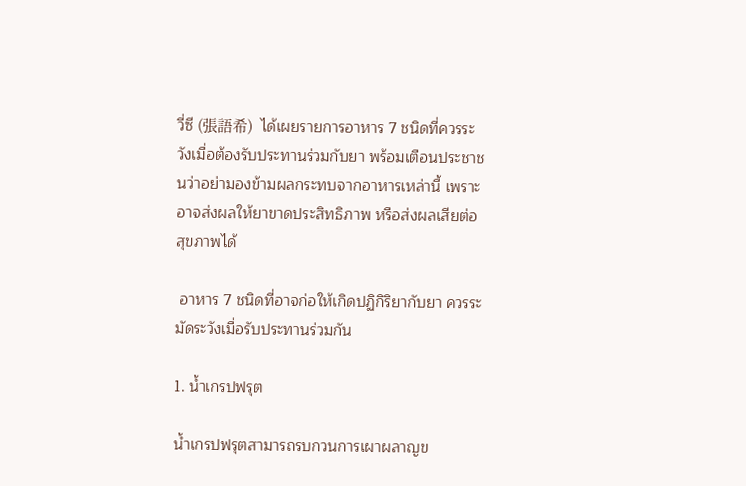วี่ซี (張語希)  ได้เผยรายการอาหาร 7 ชนิดที่ควรระวังเมื่อต้องรับประทานร่วมกับยา พร้อมเตือนประชาชนว่าอย่ามองข้ามผลกระทบจากอาหารเหล่านี้ เพราะอาจส่งผลให้ยาขาดประสิทธิภาพ หรือส่งผลเสียต่อสุขภาพได้

 อาหาร 7 ชนิดที่อาจก่อให้เกิดปฏิกิริยากับยา ควรระมัดระวังเมื่อรับประทานร่วมกัน

1. น้ำเกรปฟรุต

น้ำเกรปฟรุตสามารถรบกวนการเผาผลาญข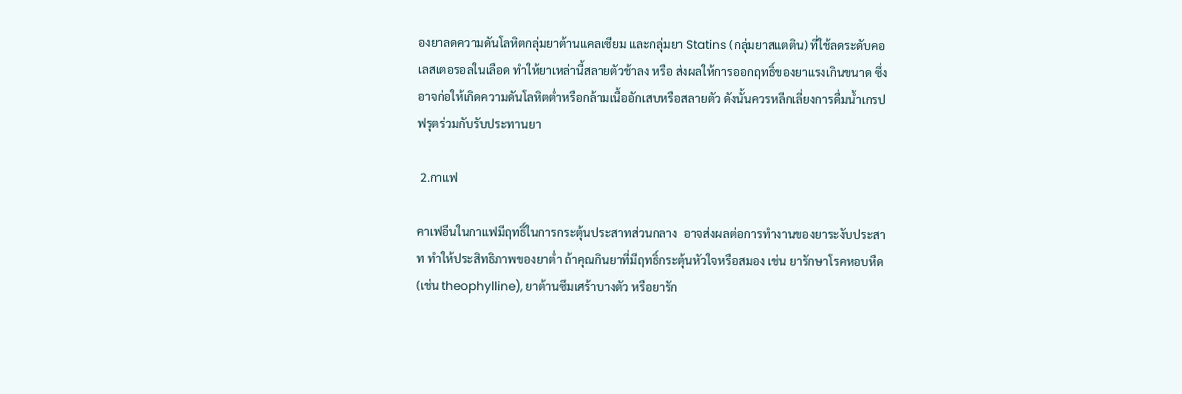องยาลดความดันโลหิตกลุ่มยาต้านแคลเซียม และกลุ่มยา Statins (กลุ่มยาสแตติน) ที่ใช้ลดระดับคอเลสเตอรอลในเลือด ทำให้ยาเหล่านี้สลายตัวช้าลง หรือ ส่งผลให้การออกฤทธิ์ของยาแรงเกินขนาด ซึ่งอาจก่อให้เกิดความดันโลหิตต่ำหรือกล้ามเนื้ออักเสบหรือสลายตัว ดังนั้นควรหลีกเลี่ยงการดื่มน้ำเกรปฟรุตร่วมกับรับประทานยา

 2.กาแฟ

คาเฟอีนในกาแฟมีฤทธิ์ในการกระตุ้นประสาทส่วนกลาง  อาจส่งผลต่อการทำงานของยาระงับประสาท ทำให้ประสิทธิภาพของยาต่ำ ถ้าคุณกินยาที่มีฤทธิ์กระตุ้นหัวใจหรือสมอง เช่น ยารักษาโรคหอบหืด (เช่น theophylline), ยาต้านซึมเศร้าบางตัว หรือยารัก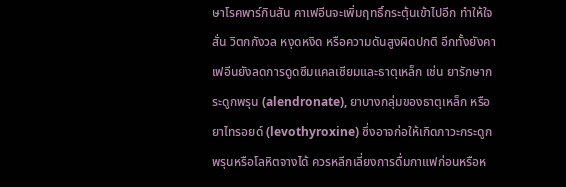ษาโรคพาร์กินสัน คาเฟอีนจะเพิ่มฤทธิ์กระตุ้นเข้าไปอีก ทำให้ใจสั่น วิตกกังวล หงุดหงิด หรือความดันสูงผิดปกติ อีกทั้งยังคาเฟอีนยังลดการดูดซึมแคลเซียมและธาตุเหล็ก เช่น ยารักษากระดูกพรุน (alendronate), ยาบางกลุ่มของธาตุเหล็ก หรือยาไทรอยด์ (levothyroxine) ซึ่งอาจก่อให้เกิดภาวะกระดูกพรุนหรือโลหิตจางได้ ควรหลีกเลี่ยงการดื่มกาแฟก่อนหรือห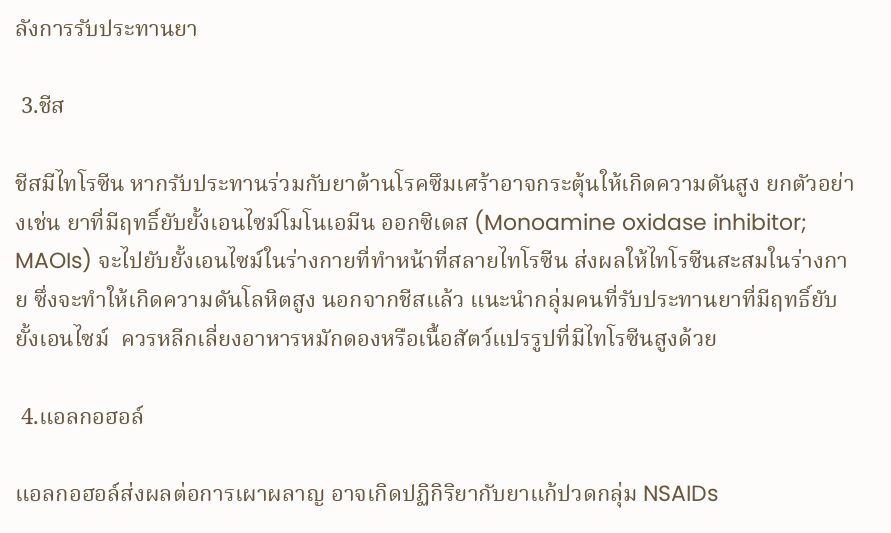ลังการรับประทานยา

 3.ชีส

ชีสมีไทโรซีน หากรับประทานร่วมกับยาต้านโรคซึมเศร้าอาจกระตุ้นให้เกิดความดันสูง ยกตัวอย่างเช่น ยาที่มีฤทธิ์ยับยั้งเอนไซม์โมโนเอมีน ออกซิเดส (Monoamine oxidase inhibitor; MAOIs) จะไปยับยั้งเอนไซม์ในร่างกายที่ทำหน้าที่สลายไทโรซีน ส่งผลให้ไทโรซีนสะสมในร่างกาย ซึ่งจะทำให้เกิดความดันโลหิตสูง นอกจากชีสแล้ว แนะนำกลุ่มคนที่รับประทานยาที่มีฤทธิ์ยับยั้งเอนไซม์  ควรหลีกเลี่ยงอาหารหมักดองหรือเนื้อสัตว์แปรรูปที่มีไทโรซีนสูงด้วย

 4.แอลกอฮอล์

แอลกอฮอล์ส่งผลต่อการเผาผลาญ อาจเกิดปฏิกิริยากับยาแก้ปวดกลุ่ม NSAIDs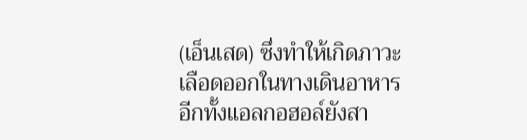(เอ็นเสด) ซึ่งทำให้เกิดภาวะเลือดออกในทางเดินอาหาร อีกทั้งแอลกอฮอล์ยังสา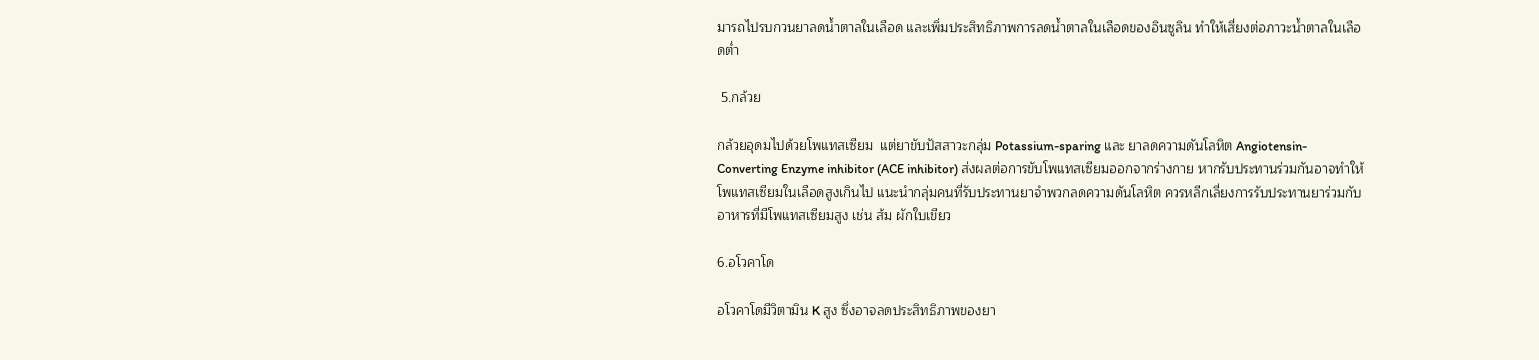มารถไปรบกวนยาลดน้ำตาลในเลือด และเพิ่มประสิทธิภาพการลดน้ำตาลในเลือดของอินซูลิน ทำให้เสี่ยงต่อภาวะน้ำตาลในเลือดต่ำ

 5.กล้วย

กล้วยอุดมไปด้วยโพแทสเซียม  แต่ยาขับปัสสาวะกลุ่ม Potassium-sparing และ ยาลดความดันโลหิต Angiotensin-Converting Enzyme inhibitor (ACE inhibitor) ส่งผลต่อการขับโพแทสเซียมออกจากร่างกาย หากรับประทานร่วมกันอาจทำให้โพแทสเซียมในเลือดสูงเกินไป แนะนำกลุ่มคนที่รับประทานยาจำพวกลดความดันโลหิต ควรหลีกเลี่ยงการรับประทานยาร่วมกับอาหารที่มีโพแทสเซียมสูง เช่น ส้ม ผักใบเขียว

6.อโวคาโด

อโวคาโดมีวิตามิน K สูง ซึ่งอาจลดประสิทธิภาพของยา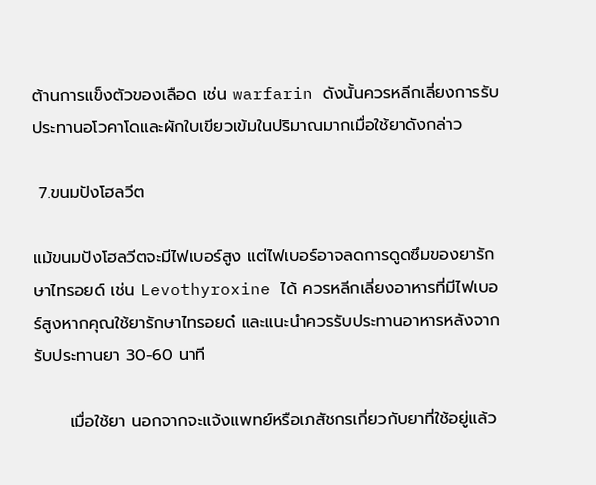ต้านการแข็งตัวของเลือด เช่น warfarin ดังนั้นควรหลีกเลี่ยงการรับประทานอโวคาโดและผักใบเขียวเข้มในปริมาณมากเมื่อใช้ยาดังกล่าว

 7.ขนมปังโฮลวีต

แม้ขนมปังโฮลวีตจะมีไฟเบอร์สูง แต่ไฟเบอร์อาจลดการดูดซึมของยารักษาไทรอยด์ เช่น Levothyroxine ได้ ควรหลีกเลี่ยงอาหารที่มีไฟเบอร์สูงหากคุณใช้ยารักษาไทรอยด๋ และแนะนำควรรับประทานอาหารหลังจากรับประทานยา 30-60 นาที

      เมื่อใช้ยา นอกจากจะแจ้งแพทย์หรือเภสัชกรเกี่ยวกับยาที่ใช้อยู่แล้ว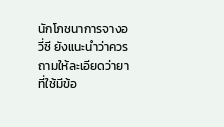นักโภชนาการจางอวี่ซี ยังแนะนำว่าควรถามให้ละเอียดว่ายาที่ใช้มีข้อ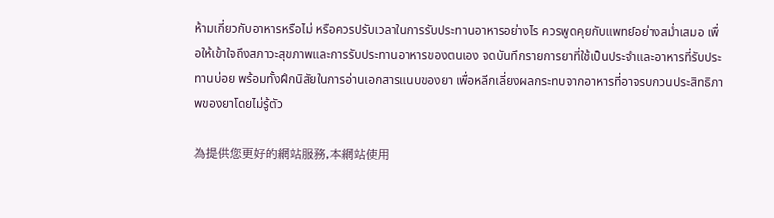ห้ามเกี่ยวกับอาหารหรือไม่ หรือควรปรับเวลาในการรับประทานอาหารอย่างไร ควรพูดคุยกับแพทย์อย่างสม่ำเสมอ เพื่อให้เข้าใจถึงสภาวะสุขภาพและการรับประทานอาหารของตนเอง จดบันทึกรายการยาที่ใช้เป็นประจำและอาหารที่รับประทานบ่อย พร้อมทั้งฝึกนิสัยในการอ่านเอกสารแนบของยา เพื่อหลีกเลี่ยงผลกระทบจากอาหารที่อาจรบกวนประสิทธิภาพของยาโดยไม่รู้ตัว

為提供您更好的網站服務,本網站使用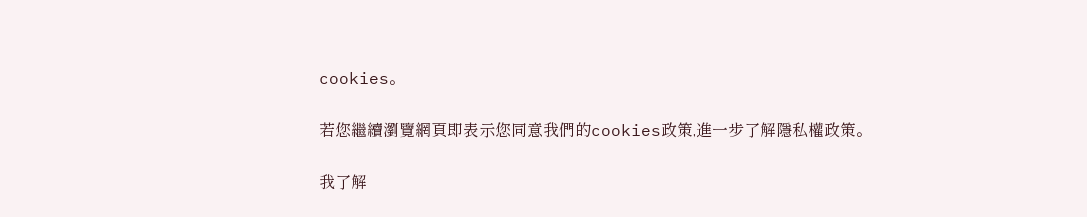cookies。

若您繼續瀏覽網頁即表示您同意我們的cookies政策,進一步了解隱私權政策。

我了解